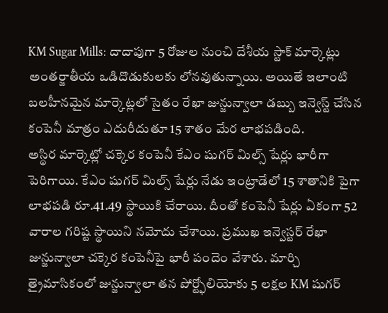KM Sugar Mills: దాదాపుగా 5 రోజుల నుంచి దేశీయ స్టాక్ మార్కెట్లు అంతర్జాతీయ ఒడిదొడుకులకు లోనవుతున్నాయి. అయితే ఇలాంటి బలహీనమైన మార్కెట్లలో సైతం రేఖా జున్జున్వాలా డబ్బు ఇన్వెస్ట్ చేసిన కంపెనీ మాత్రం ఎదురీదుతూ 15 శాతం మేర లాభపడింది.
అస్థిర మార్కెట్లో చక్కెర కంపెనీ కేఎం షుగర్ మిల్స్ షేర్లు భారీగా పెరిగాయి. కేఎం షుగర్ మిల్స్ షేర్లు నేడు ఇంట్రాడేలో 15 శాతానికి పైగా లాభపడి రూ.41.49 స్థాయికి చేరాయి. దీంతో కంపెనీ షేర్లు ఏకంగా 52 వారాల గరిష్ట స్థాయిని నమోదు చేశాయి. ప్రముఖ ఇన్వెస్టర్ రేఖా జున్జున్వాలా చక్కెర కంపెనీపై భారీ పందెం వేశారు. మార్చి త్రైమాసికంలో జున్జున్వాలా తన పోర్ట్ఫోలియోకు 5 లక్షల KM షుగర్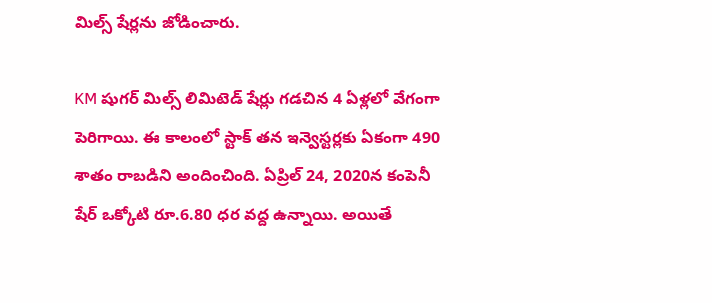మిల్స్ షేర్లను జోడించారు.

KM షుగర్ మిల్స్ లిమిటెడ్ షేర్లు గడచిన 4 ఏళ్లలో వేగంగా పెరిగాయి. ఈ కాలంలో స్టాక్ తన ఇన్వెస్టర్లకు ఏకంగా 490 శాతం రాబడిని అందించింది. ఏప్రిల్ 24, 2020న కంపెనీ షేర్ ఒక్కోటి రూ.6.80 ధర వద్ద ఉన్నాయి. అయితే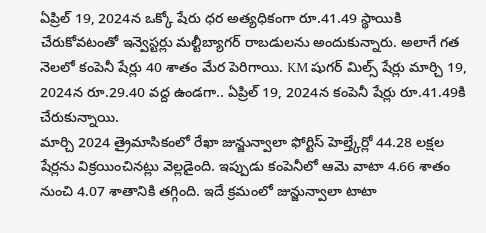ఏప్రిల్ 19, 2024న ఒక్కో షేరు ధర అత్యధికంగా రూ.41.49 స్థాయికి చేరుకోవటంతో ఇన్వెస్టర్లు మల్టీబ్యాగర్ రాబడులను అందుకున్నారు. అలాగే గత నెలలో కంపెనీ షేర్లు 40 శాతం మేర పెరిగాయి. KM షుగర్ మిల్స్ షేర్లు మార్చి 19, 2024న రూ.29.40 వద్ద ఉండగా.. ఏప్రిల్ 19, 2024న కంపెనీ షేర్లు రూ.41.49కి చేరుకున్నాయి.
మార్చి 2024 త్రైమాసికంలో రేఖా జున్జున్వాలా ఫోర్టిస్ హెల్త్కేర్లో 44.28 లక్షల షేర్లను విక్రయించినట్లు వెల్లడైంది. ఇప్పుడు కంపెనీలో ఆమె వాటా 4.66 శాతం నుంచి 4.07 శాతానికి తగ్గింది. ఇదే క్రమంలో జున్జున్వాలా టాటా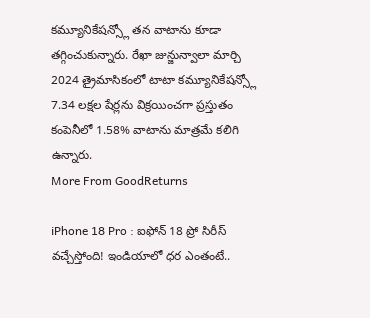కమ్యూనికేషన్స్లో తన వాటాను కూడా తగ్గించుకున్నారు. రేఖా జున్జున్వాలా మార్చి 2024 త్రైమాసికంలో టాటా కమ్యూనికేషన్స్లో 7.34 లక్షల షేర్లను విక్రయించగా ప్రస్తుతం కంపెనీలో 1.58% వాటాను మాత్రమే కలిగి ఉన్నారు.
More From GoodReturns

iPhone 18 Pro : ఐఫోన్ 18 ప్రో సిరీస్ వచ్చేస్తోంది! ఇండియాలో ధర ఎంతంటే..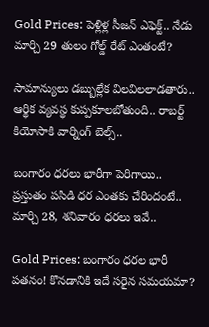Gold Prices: పెళ్లిళ్ల సీజన్ ఎఫెక్ట్.. నేడు మార్చి 29 తులం గోల్డ్ రేట్ ఎంతంటే?

సామాన్యులు డబ్బుల్లేక విలవిలలాడతారు.. ఆర్థిక వ్యవస్థ కుప్పకూలబోతుంది.. రాబర్ట్ కియోసాకి వార్నింగ్ బెల్స్..

బంగారం ధరలు భారీగా పెరిగాయి.. ప్రస్తుతం పసిడి ధర ఎంతకు చేరిందంటే.. మార్చి 28, శనివారం ధరలు ఇవే..

Gold Prices: బంగారం ధరల భారీ పతనం! కొనడానికి ఇదే సరైన సమయమా?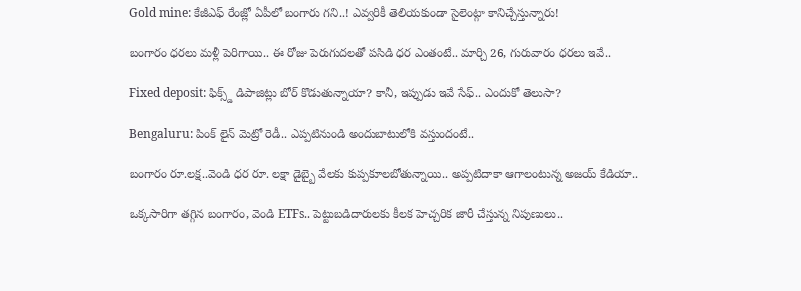Gold mine: కేజీఎఫ్ రేంజ్లో ఏపీలో బంగారు గని..! ఎవ్వరికీ తెలియకుండా సైలెంట్గా కానిచ్చేస్తున్నారు!

బంగారం ధరలు మళ్లీ పెరిగాయి.. ఈ రోజు పెరుగుదలతో పసిడి ధర ఎంతంటే.. మార్చి 26, గురువారం ధరలు ఇవే..

Fixed deposit: ఫిక్స్డ్ డిపాజిట్లు బోర్ కొడుతున్నాయా? కానీ, ఇప్పుడు ఇవే సేఫ్.. ఎందుకో తెలుసా?

Bengaluru: పింక్ లైన్ మెట్రో రెడీ.. ఎప్పటినుండి అందుబాటులోకి వస్తుందంటే..

బంగారం రూ.లక్ష..వెండి ధర రూ. లక్షా డైబ్బై వేలకు కుప్పకూలబోతున్నాయి.. అప్పటిదాకా ఆగాలంటున్న అజయ్ కేడియా..

ఒక్కసారిగా తగ్గిన బంగారం, వెండి ETFs.. పెట్టుబడిదారులకు కీలక హెచ్చరిక జారీ చేస్తున్న నిపుణులు..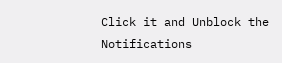Click it and Unblock the Notifications